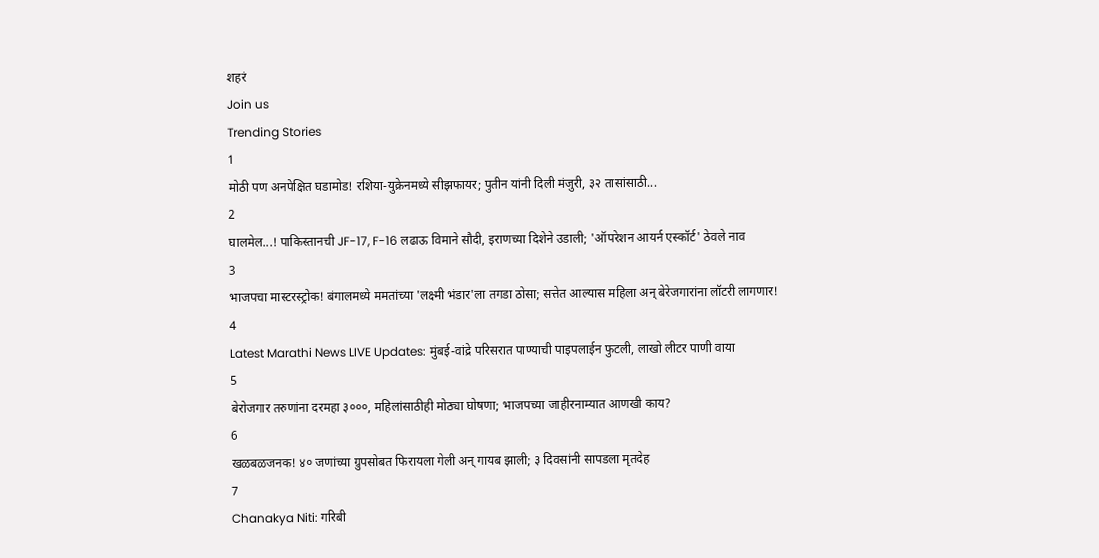शहरं
Join us
Trending Stories
1
मोठी पण अनपेक्षित घडामोड! रशिया-युक्रेनमध्ये सीझफायर; पुतीन यांनी दिली मंजुरी, ३२ तासांसाठी...
2
घालमेल...! पाकिस्तानची JF-17, F-16 लढाऊ विमाने सौदी, इराणच्या दिशेने उडाली; 'ऑपरेशन आयर्न एस्कॉर्ट' ठेवले नाव
3
भाजपचा मास्टरस्ट्रोक! बंगालमध्ये ममतांच्या 'लक्ष्मी भंडार'ला तगडा ठोसा; सत्तेत आल्यास महिला अन् बेरेजगारांना लॉटरी लागणार!
4
Latest Marathi News LIVE Updates: मुंबई-वांद्रे परिसरात पाण्याची पाइपलाईन फुटली, लाखो लीटर पाणी वाया
5
बेरोजगार तरुणांना दरमहा ३०००, महिलांसाठीही मोठ्या घोषणा; भाजपच्या जाहीरनाम्यात आणखी काय?
6
खळबळजनक! ४० जणांच्या ग्रुपसोबत फिरायला गेली अन् गायब झाली; ३ दिवसांनी सापडला मृतदेह
7
Chanakya Niti: गरिबी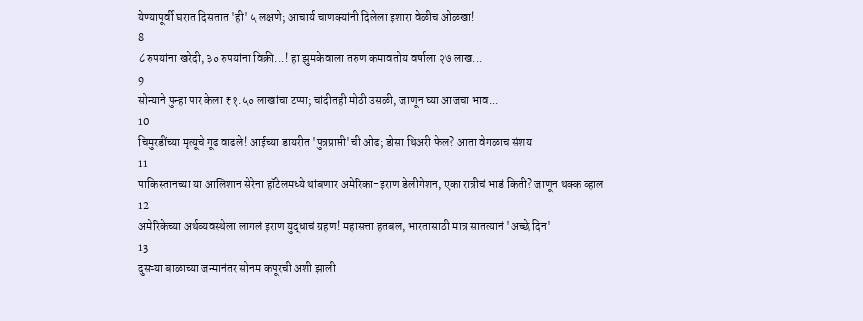येण्यापूर्वी घरात दिसतात 'ही' ५ लक्षणे; आचार्य चाणक्यांनी दिलेला इशारा वेळीच ओळखा!
8
८ रुपयांना खरेदी, ३० रुपयांना विक्री...! हा झुमकेवाला तरुण कमावतोय वर्षाला २७ लाख...
9
सोन्याने पुन्हा पार केला ₹१.५० लाखांचा टप्पा; चांदीतही मोठी उसळी, जाणून घ्या आजचा भाव...
10
चिमुरडींच्या मृत्यूचे गूढ वाढले! आईच्या डायरीत 'पुत्रप्राप्ती'ची ओढ; डोसा थिअरी फेल? आता वेगळाच संशय
11
पाकिस्तानच्या या आलिशान सेरेना हॉटेलमध्ये थांबणार अमेरिका-इराण डेलीगेशन, एका रात्रीचं भाडं किती? जाणून थक्क व्हाल
12
अमेरिकेच्या अर्थव्यवस्थेला लागलं इराण युद्धाचं ग्रहण! महासत्ता हतबल, भारतासाठी मात्र सातत्यानं 'अच्छे दिन'
13
दुसऱ्या बाळाच्या जन्मानंतर सोनम कपूरची अशी झाली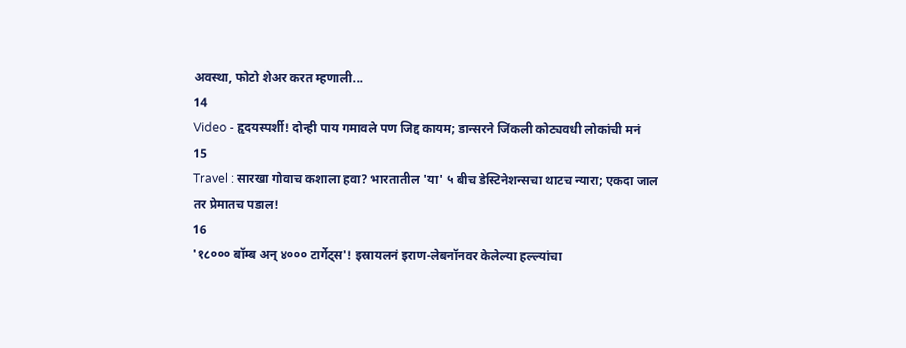अवस्था, फोटो शेअर करत म्हणाली...
14
Video - हृदयस्पर्शी! दोन्ही पाय गमावले पण जिद्द कायम; डान्सरने जिंकली कोट्यवधी लोकांची मनं
15
Travel : सारखा गोवाच कशाला हवा? भारतातील 'या' ५ बीच डेस्टिनेशन्सचा थाटच न्यारा; एकदा जाल तर प्रेमातच पडाल!
16
'१८००० बॉम्ब अन् ४००० टार्गेट्स'! इस्रायलनं इराण-लेबनॉनवर केलेल्या हल्ल्यांचा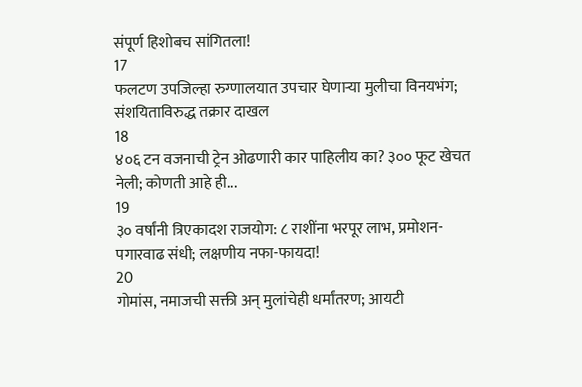संपूर्ण हिशोबच सांगितला!
17
फलटण उपजिल्हा रुग्णालयात उपचार घेणाऱ्या मुलीचा विनयभंग; संशयिताविरुद्ध तक्रार दाखल
18
४०६ टन वजनाची ट्रेन ओढणारी कार पाहिलीय का? ३०० फूट खेचत नेली; कोणती आहे ही...
19
३० वर्षांनी त्रिएकादश राजयोग: ८ राशींना भरपूर लाभ, प्रमोशन-पगारवाढ संधी; लक्षणीय नफा-फायदा!
20
गोमांस, नमाजची सक्ती अन् मुलांचेही धर्मांतरण; आयटी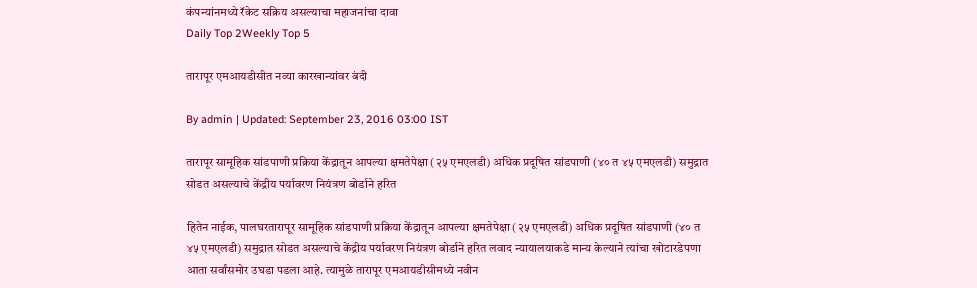कंपन्यांनमध्ये रॅकेट सक्रिय असल्याचा महाजनांचा दावा
Daily Top 2Weekly Top 5

तारापूर एमआयडीसीत नव्या कारखान्यांवर बंदी

By admin | Updated: September 23, 2016 03:00 IST

तारापूर सामूहिक सांडपाणी प्रक्रिया केंद्रातून आपल्या क्षमतेपेक्षा (२५ एमएलडी) अधिक प्रदूषित सांडपाणी (४० त ४५ एमएलडी) समुद्रात सोडत असल्याचे केंद्रीय पर्यावरण नियंत्रण बोर्डाने हरित

हितेन नाईक, पालघरतारापूर सामूहिक सांडपाणी प्रक्रिया केंद्रातून आपल्या क्षमतेपेक्षा (२५ एमएलडी) अधिक प्रदूषित सांडपाणी (४० त ४५ एमएलडी) समुद्रात सोडत असल्याचे केंद्रीय पर्यावरण नियंत्रण बोर्डाने हरित लवाद न्यायालयाकडे मान्य केल्याने त्यांचा खोटारडेपणा आता सर्वांसमोर उघडा पडला आहे. त्यामुळे तारापूर एमआयडीसीमध्ये नवीन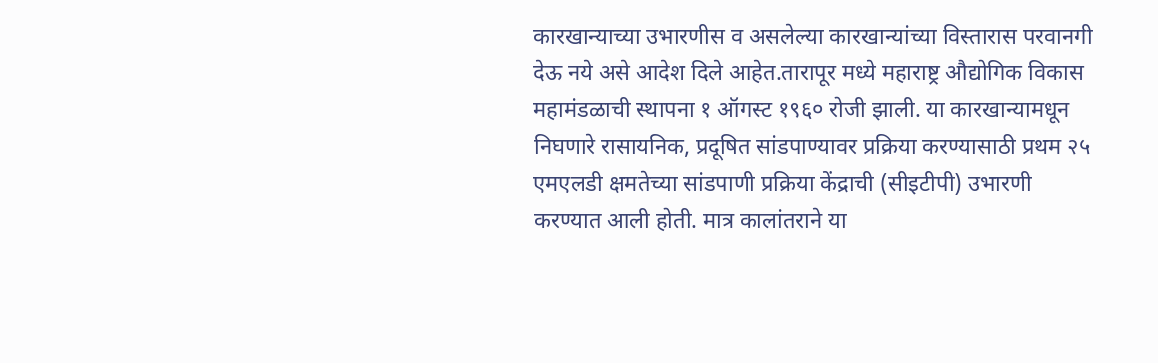कारखान्याच्या उभारणीस व असलेल्या कारखान्यांच्या विस्तारास परवानगी देऊ नये असे आदेश दिले आहेत.तारापूर मध्ये महाराष्ट्र औद्योगिक विकास महामंडळाची स्थापना १ ऑगस्ट १९६० रोजी झाली. या कारखान्यामधून निघणारे रासायनिक, प्रदूषित सांडपाण्यावर प्रक्रिया करण्यासाठी प्रथम २५ एमएलडी क्षमतेच्या सांडपाणी प्रक्रिया केंद्राची (सीइटीपी) उभारणी करण्यात आली होती. मात्र कालांतराने या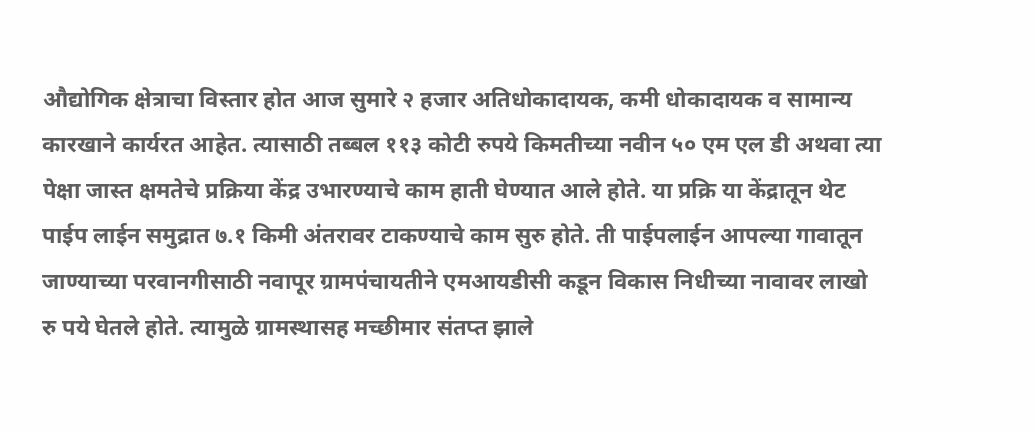औद्योगिक क्षेत्राचा विस्तार होत आज सुमारे २ हजार अतिधोकादायक, कमी धोकादायक व सामान्य कारखाने कार्यरत आहेत. त्यासाठी तब्बल ११३ कोटी रुपये किमतीच्या नवीन ५० एम एल डी अथवा त्या पेक्षा जास्त क्षमतेचे प्रक्रिया केंद्र उभारण्याचे काम हाती घेण्यात आले होते. या प्रक्रि या केंद्रातून थेट पाईप लाईन समुद्रात ७.१ किमी अंतरावर टाकण्याचे काम सुरु होते. ती पाईपलाईन आपल्या गावातून जाण्याच्या परवानगीसाठी नवापूर ग्रामपंचायतीने एमआयडीसी कडून विकास निधीच्या नावावर लाखो रु पये घेतले होते. त्यामुळे ग्रामस्थासह मच्छीमार संतप्त झाले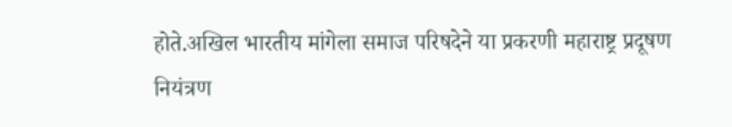होते.अखिल भारतीय मांगेला समाज परिषदेने या प्रकरणी महाराष्ट्र प्रदूषण नियंत्रण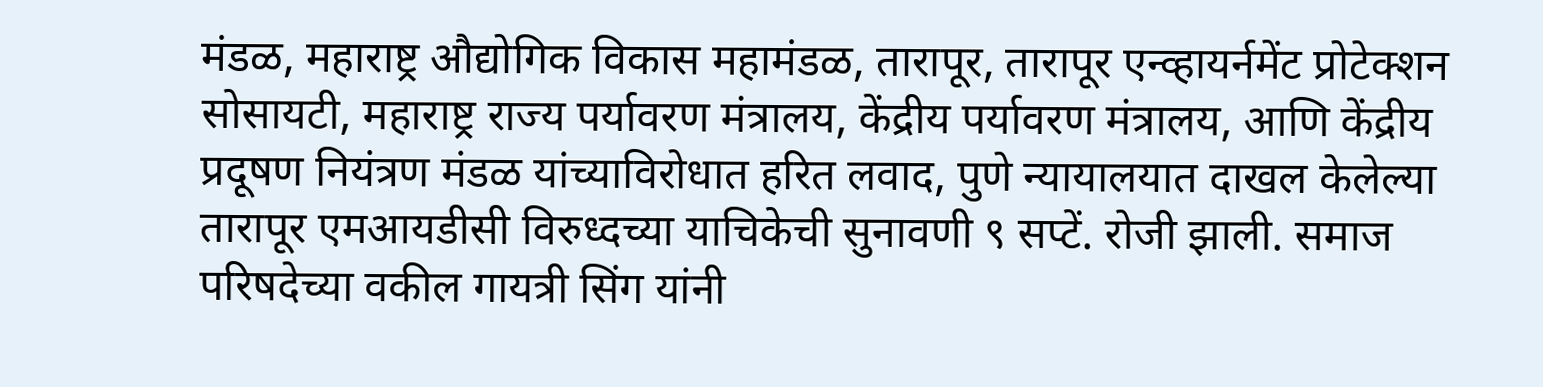मंडळ, महाराष्ट्र औद्योगिक विकास महामंडळ, तारापूर, तारापूर एन्व्हायर्नमेंट प्रोटेक्शन सोसायटी, महाराष्ट्र राज्य पर्यावरण मंत्रालय, केंद्रीय पर्यावरण मंत्रालय, आणि केंद्रीय प्रदूषण नियंत्रण मंडळ यांच्याविरोधात हरित लवाद, पुणे न्यायालयात दाखल केलेल्या तारापूर एमआयडीसी विरुध्दच्या याचिकेची सुनावणी ९ सप्टें. रोजी झाली. समाज परिषदेच्या वकील गायत्री सिंग यांनी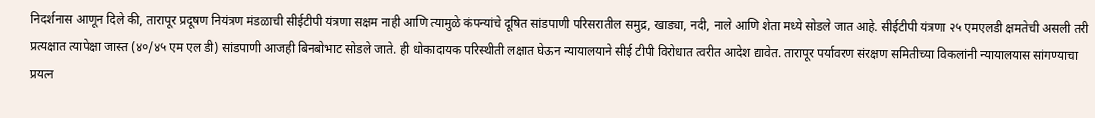निदर्शनास आणून दिले की, तारापूर प्रदूषण नियंत्रण मंडळाची सीईटीपी यंत्रणा सक्षम नाही आणि त्यामुळे कंपन्यांचे दूषित सांडपाणी परिसरातील समुद्र, खाड्या, नदी, नाले आणि शेता मध्ये सोडले जात आहे. सीईटीपी यंत्रणा २५ एमएलडी क्षमतेची असली तरी प्रत्यक्षात त्यापेक्षा जास्त (४०/४५ एम एल डी) सांडपाणी आजही बिनबोभाट सोडले जाते. ही धोकादायक परिस्थीती लक्षात घेऊन न्यायालयाने सीई टीपी विरोधात त्वरीत आदेश द्यावेत. तारापूर पर्यावरण संरक्षण समितीच्या विकलांनी न्यायालयास सांगण्याचा प्रयत्न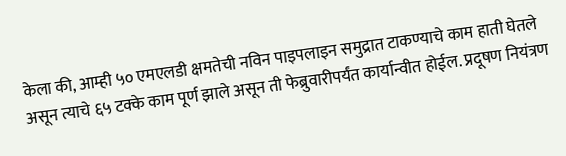केला की, आम्ही ५० एमएलडी क्षमतेची नविन पाइपलाइन समुद्रात टाकण्याचे काम हाती घेतले असून त्याचे ६५ टक्के काम पूर्ण झाले असून ती फेब्रुवारीपर्यंत कार्यान्वीत होईल. प्रदूषण नियंत्रण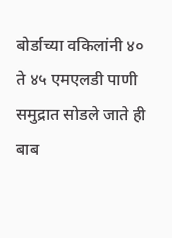बोर्डाच्या वकिलांनी ४० ते ४५ एमएलडी पाणी समुद्रात सोडले जाते ही बाब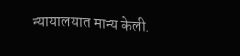न्यायालयात मान्य केली.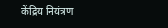केंद्रिय नियंत्रण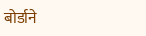बोर्डाने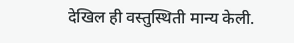देखिल ही वस्तुस्थिती मान्य केली.